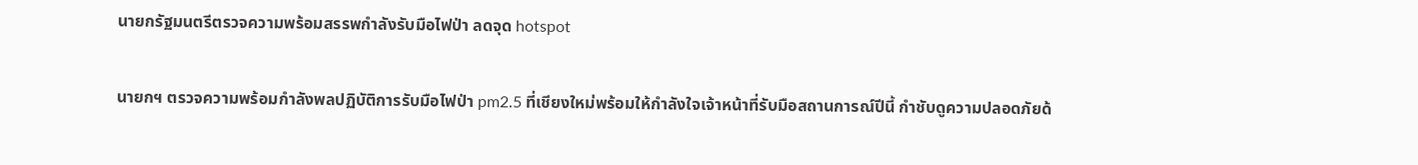นายกรัฐมนตรีตรวจความพร้อมสรรพกำลังรับมือไฟป่า ลดจุด hotspot

นายกฯ ตรวจความพร้อมกำลังพลปฏิบัติการรับมือไฟป่า pm2.5 ที่เชียงใหม่พร้อมให้กำลังใจเจ้าหน้าที่รับมือสถานการณ์ปีนี้ กำชับดูความปลอดภัยด้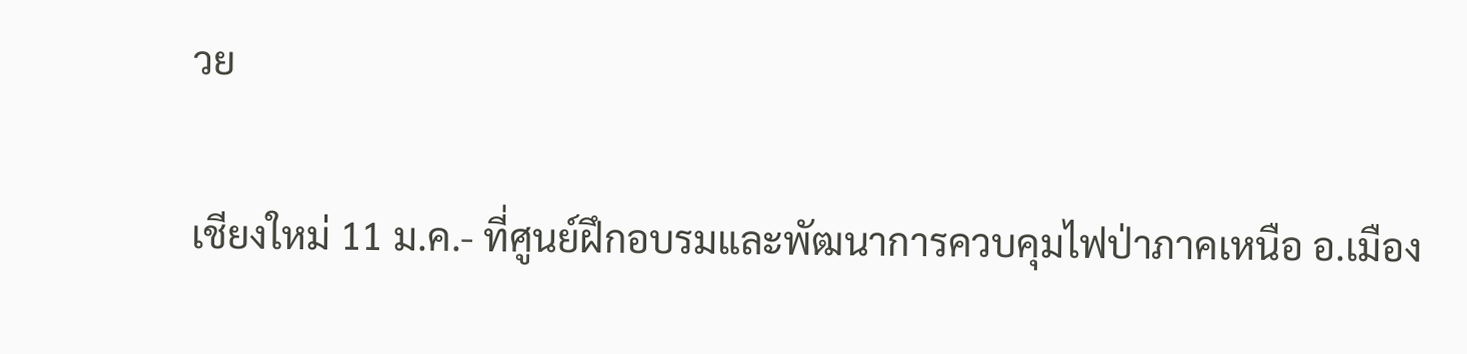วย

เชียงใหม่ 11 ม.ค.- ที่ศูนย์ฝึกอบรมและพัฒนาการควบคุมไฟป่าภาคเหนือ อ.เมือง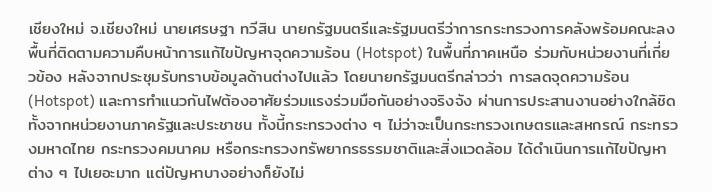เชียงใหม่ จ.เชียงใหม่ นายเศรษฐา ทวีสิน นายกรัฐมนตรีและรัฐมนตรีว่าการกระทรวงการคลังพร้อมคณะลงพื้นที่ติดตามความคืบหน้าการแก้ไขปัญหาจุดความร้อน (Hotspot) ในพื้นที่ภาคเหนือ ร่วมกับหน่วยงานที่เกี่ยวข้อง หลังจากประชุมรับทราบข้อมูลด้านต่างไปแล้ว โดยนายกรัฐมนตรีกล่าวว่า การลดจุดความร้อน (Hotspot) และการทำแนวกันไฟต้องอาศัยร่วมแรงร่วมมือกันอย่างจริงจัง ผ่านการประสานงานอย่างใกล้ชิดทั้งจากหน่วยงานภาครัฐและประชาชน ทั้งนี้กระทรวงต่าง ๆ ไม่ว่าจะเป็นกระทรวงเกษตรและสหกรณ์ กระทรวงมหาดไทย กระทรวงคมนาคม หรือกระทรวงทรัพยากรธรรมชาติและสิ่งแวดล้อม ได้ดำเนินการแก้ไขปัญหาต่าง ๆ ไปเยอะมาก แต่ปัญหาบางอย่างก็ยังไม่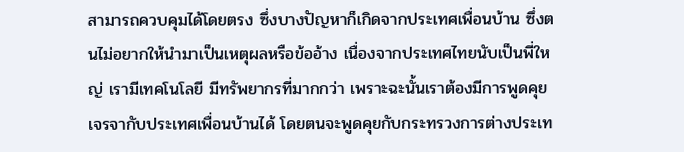สามารถควบคุมได้โดยตรง ซึ่งบางปัญหาก็เกิดจากประเทศเพื่อนบ้าน ซึ่งตนไม่อยากให้นำมาเป็นเหตุผลหรือข้ออ้าง เนื่องจากประเทศไทยนับเป็นพี่ใหญ่ เรามีเทคโนโลยี มีทรัพยากรที่มากกว่า เพราะฉะนั้นเราต้องมีการพูดคุย เจรจากับประเทศเพื่อนบ้านได้ โดยตนจะพูดคุยกับกระทรวงการต่างประเท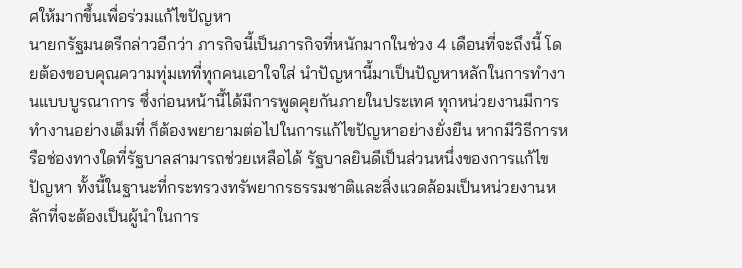ศให้มากขึ้นเพื่อร่วมแก้ไขปัญหา
นายกรัฐมนตรีกล่าวอีกว่า ภารกิจนี้เป็นภารกิจที่หนักมากในช่วง 4 เดือนที่จะถึงนี้ โดยต้องขอบคุณความทุ่มเทที่ทุกคนเอาใจใส่ นำปัญหานี้มาเป็นปัญหาหลักในการทำงานแบบบูรณาการ ซึ่งก่อนหน้านี้ได้มีการพูดคุยกันภายในประเทศ ทุกหน่วยงานมีการทำงานอย่างเต็มที่ ก็ต้องพยายามต่อไปในการแก้ไขปัญหาอย่างยั่งยืน หากมีวิธีการหรือช่องทางใดที่รัฐบาลสามารถช่วยเหลือได้ รัฐบาลยินดีเป็นส่วนหนึ่งของการแก้ไขปัญหา ทั้งนี้ในฐานะที่กระทรวงทรัพยากรธรรมชาติและสิ่งแวดล้อมเป็นหน่วยงานหลักที่จะต้องเป็นผู้นำในการ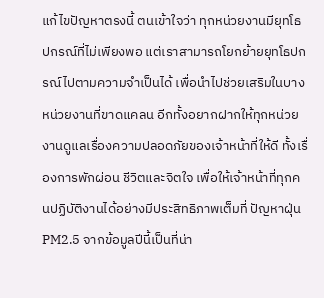แก้ไขปัญหาตรงนี้ ตนเข้าใจว่า ทุกหน่วยงานมียุทโธปกรณ์ที่ไม่เพียงพอ แต่เราสามารถโยกย้ายยุทโธปกรณ์ไปตามความจำเป็นได้ เพื่อนำไปช่วยเสริมในบางหน่วยงานที่ขาดแคลน อีกทั้งอยากฝากให้ทุกหน่วยงานดูแลเรื่องความปลอดภัยของเจ้าหน้าที่ให้ดี ทั้งเรื่องการพักผ่อน ชีวิตและจิตใจ เพื่อให้เจ้าหน้าที่ทุกคนปฏิบัติงานได้อย่างมีประสิทธิภาพเต็มที่ ปัญหาฝุ่น PM2.5 จากข้อมูลปีนี้เป็นที่น่า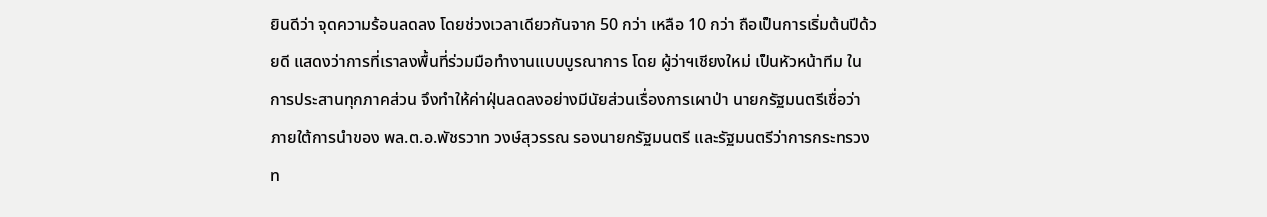ยินดีว่า จุดความร้อนลดลง โดยช่วงเวลาเดียวกันจาก 50 กว่า เหลือ 10 กว่า ถือเป็นการเริ่มต้นปีด้วยดี แสดงว่าการที่เราลงพื้นที่ร่วมมือทำงานแบบบูรณาการ โดย ผู้ว่าฯเชียงใหม่ เป็นหัวหน้าทีม ในการประสานทุกภาคส่วน จึงทำให้ค่าฝุ่นลดลงอย่างมีนัยส่วนเรื่องการเผาป่า นายกรัฐมนตรีเชื่อว่า ภายใต้การนำของ พล.ต.อ.พัชรวาท วงษ์สุวรรณ รองนายกรัฐมนตรี และรัฐมนตรีว่าการกระทรวงท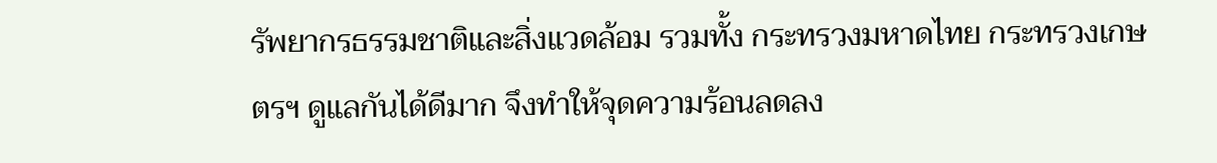รัพยากรธรรมชาติและสิ่งแวดล้อม รวมทั้ง กระทรวงมหาดไทย กระทรวงเกษตรฯ ดูแลกันได้ดีมาก จึงทำให้จุดความร้อนลดลง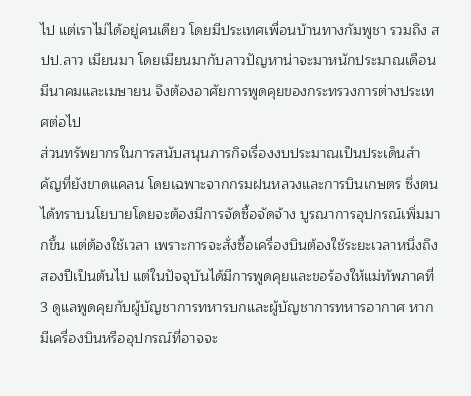ไป แต่เราไม่ได้อยู่คนเดียว โดยมีประเทศเพื่อนบ้านทางกัมพูชา รวมถึง สปป.ลาว เมียนมา โดยเมียนมากับลาวปัญหาน่าจะมาหนักประมาณเดือนมีนาคมและเมษายน จึงต้องอาศัยการพูดคุยของกระทรวงการต่างประเทศต่อไป
ส่วนทรัพยากรในการสนับสนุนภารกิจเรื่องงบประมาณเป็นประเด็นสำคัญที่ยังขาดแคลน โดยเฉพาะจากกรมฝนหลวงและการบินเกษตร ซึ่งตนได้ทราบนโยบายโดยจะต้องมีการจัดซื้อจัดจ้าง บูรณาการอุปกรณ์เพิ่มมากขึ้น แต่ต้องใช้เวลา เพราะการจะสั่งซื้อเครื่องบินต้องใช้ระยะเวลาหนึ่งถึงสองปีเป็นต้นไป แต่ในปัจจุบันได้มีการพูดคุยและขอร้องให้แม่ทัพภาคที่ 3 ดูแลพูดคุยกับผู้บัญชาการทหารบกและผู้บัญชาการทหารอากาศ หากมีเครื่องบินหรืออุปกรณ์ที่อาจจะ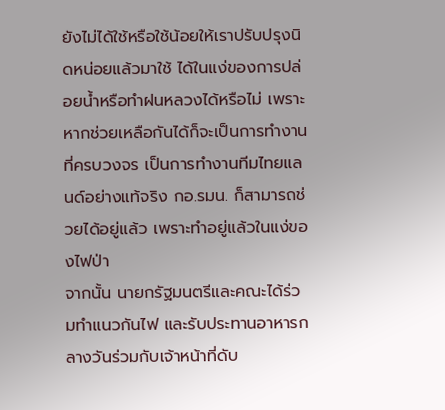ยังไม่ได้ใช้หรือใช้น้อยให้เราปรับปรุงนิดหน่อยแล้วมาใช้ ได้ในแง่ของการปล่อยน้ำหรือทำฝนหลวงได้หรือไม่ เพราะหากช่วยเหลือกันได้ก็จะเป็นการทำงานที่ครบวงจร เป็นการทำงานทีมไทยแลนด์อย่างแท้จริง กอ.รมน. ก็สามารถช่วยได้อยู่แล้ว เพราะทำอยู่แล้วในแง่ของไฟป่า
จากนั้น นายกรัฐมนตรีและคณะได้ร่วมทำแนวกันไฟ และรับประทานอาหารกลางวันร่วมกับเจ้าหน้าที่ดับ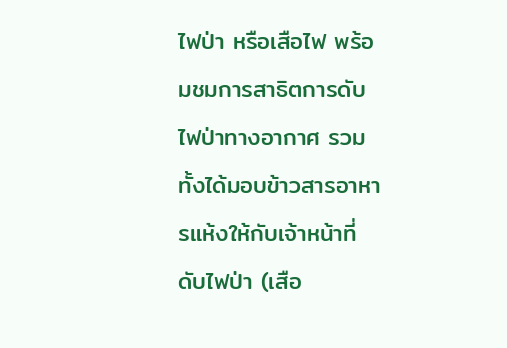ไฟป่า หรือเสือไฟ พร้อมชมการสาธิตการดับไฟป่าทางอากาศ รวมทั้งได้มอบข้าวสารอาหารแห้งให้กับเจ้าหน้าที่ดับไฟป่า (เสือ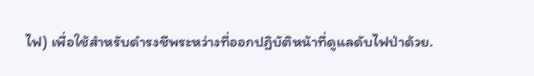ไฟ) เพื่อใช้สำหรับดำรงชีพระหว่างที่ออกปฏิบัติหน้าที่ดูแลดับไฟป่าด้วย.